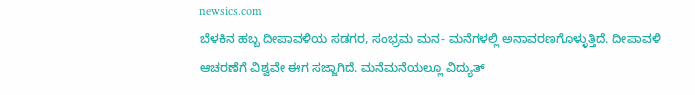newsics.com
ಬೆಳಕಿನ ಹಬ್ಬ ದೀಪಾವಳಿಯ ಸಡಗರ, ಸಂಭ್ರಮ ಮನ- ಮನೆಗಳಲ್ಲಿ ಅನಾವರಣಗೊಳ್ಳುತ್ತಿದೆ. ದೀಪಾವಳಿ ಆಚರಣೆಗೆ ವಿಶ್ವವೇ ಈಗ ಸಜ್ಜಾಗಿದೆ. ಮನೆಮನೆಯಲ್ಲೂ ವಿದ್ಯುತ್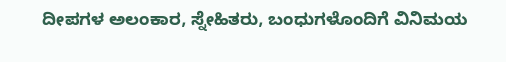ದೀಪಗಳ ಅಲಂಕಾರ, ಸ್ನೇಹಿತರು, ಬಂಧುಗಳೊಂದಿಗೆ ವಿನಿಮಯ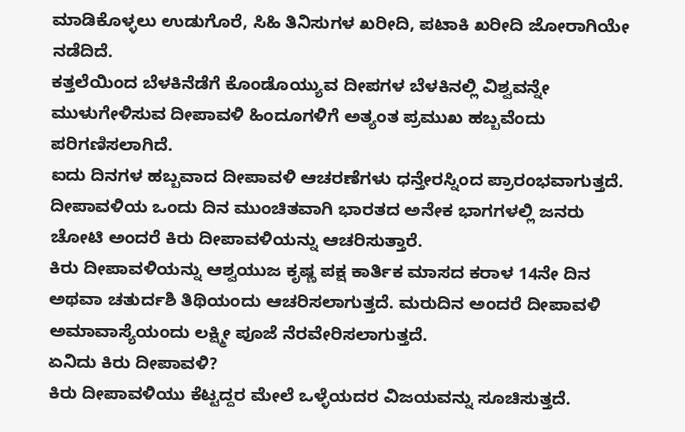ಮಾಡಿಕೊಳ್ಳಲು ಉಡುಗೊರೆ, ಸಿಹಿ ತಿನಿಸುಗಳ ಖರೀದಿ, ಪಟಾಕಿ ಖರೀದಿ ಜೋರಾಗಿಯೇ ನಡೆದಿದೆ.
ಕತ್ತಲೆಯಿಂದ ಬೆಳಕಿನೆಡೆಗೆ ಕೊಂಡೊಯ್ಯುವ ದೀಪಗಳ ಬೆಳಕಿನಲ್ಲಿ ವಿಶ್ವವನ್ನೇ ಮುಳುಗೇಳಿಸುವ ದೀಪಾವಳಿ ಹಿಂದೂಗಳಿಗೆ ಅತ್ಯಂತ ಪ್ರಮುಖ ಹಬ್ಬವೆಂದು ಪರಿಗಣಿಸಲಾಗಿದೆ.
ಐದು ದಿನಗಳ ಹಬ್ಬವಾದ ದೀಪಾವಳಿ ಆಚರಣೆಗಳು ಧನ್ತೇರಸ್ನಿಂದ ಪ್ರಾರಂಭವಾಗುತ್ತದೆ. ದೀಪಾವಳಿಯ ಒಂದು ದಿನ ಮುಂಚಿತವಾಗಿ ಭಾರತದ ಅನೇಕ ಭಾಗಗಳಲ್ಲಿ ಜನರು ಚೋಟಿ ಅಂದರೆ ಕಿರು ದೀಪಾವಳಿಯನ್ನು ಆಚರಿಸುತ್ತಾರೆ.
ಕಿರು ದೀಪಾವಳಿಯನ್ನು ಆಶ್ವಯುಜ ಕೃಷ್ಣ ಪಕ್ಷ ಕಾರ್ತಿಕ ಮಾಸದ ಕರಾಳ 14ನೇ ದಿನ ಅಥವಾ ಚತುರ್ದಶಿ ತಿಥಿಯಂದು ಆಚರಿಸಲಾಗುತ್ತದೆ. ಮರುದಿನ ಅಂದರೆ ದೀಪಾವಳಿ ಅಮಾವಾಸ್ಯೆಯಂದು ಲಕ್ಷ್ಮೀ ಪೂಜೆ ನೆರವೇರಿಸಲಾಗುತ್ತದೆ.
ಏನಿದು ಕಿರು ದೀಪಾವಳಿ?
ಕಿರು ದೀಪಾವಳಿಯು ಕೆಟ್ಟದ್ದರ ಮೇಲೆ ಒಳ್ಳೆಯದರ ವಿಜಯವನ್ನು ಸೂಚಿಸುತ್ತದೆ.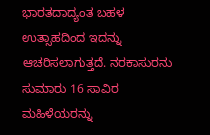ಭಾರತದಾದ್ಯಂತ ಬಹಳ ಉತ್ಸಾಹದಿಂದ ಇದನ್ನು ಆಚರಿಸಲಾಗುತ್ತದೆ. ನರಕಾಸುರನು ಸುಮಾರು 16 ಸಾವಿರ ಮಹಿಳೆಯರನ್ನು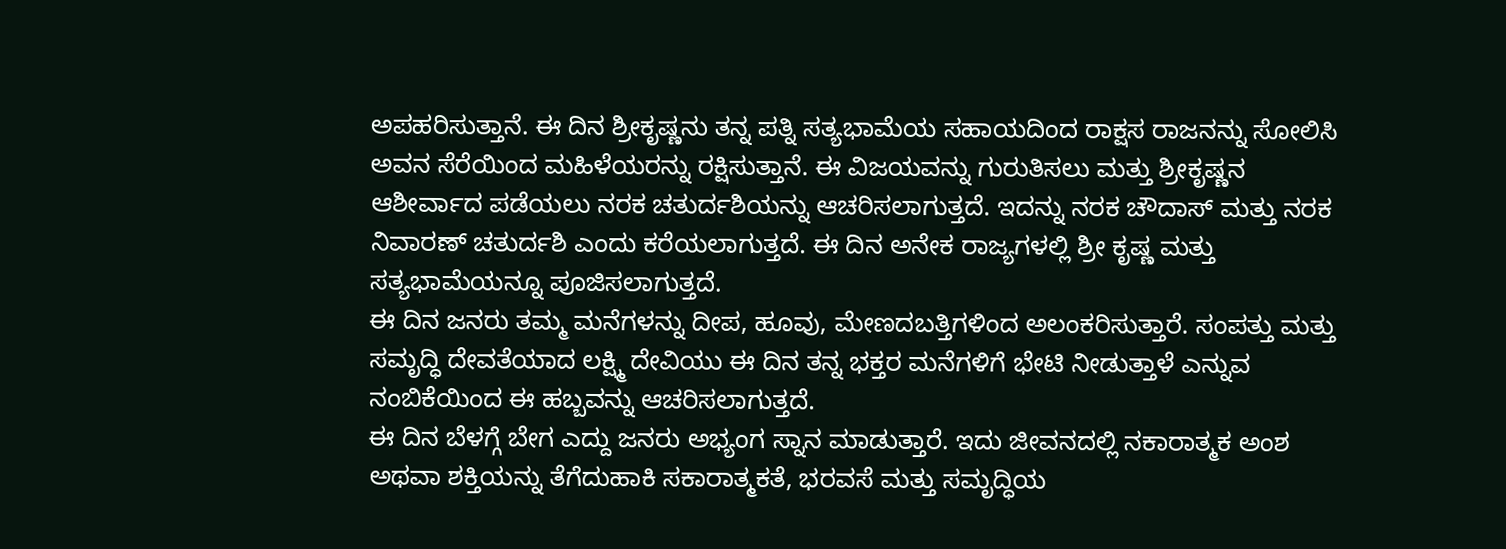ಅಪಹರಿಸುತ್ತಾನೆ. ಈ ದಿನ ಶ್ರೀಕೃಷ್ಣನು ತನ್ನ ಪತ್ನಿ ಸತ್ಯಭಾಮೆಯ ಸಹಾಯದಿಂದ ರಾಕ್ಷಸ ರಾಜನನ್ನು ಸೋಲಿಸಿ ಅವನ ಸೆರೆಯಿಂದ ಮಹಿಳೆಯರನ್ನು ರಕ್ಷಿಸುತ್ತಾನೆ. ಈ ವಿಜಯವನ್ನು ಗುರುತಿಸಲು ಮತ್ತು ಶ್ರೀಕೃಷ್ಣನ ಆಶೀರ್ವಾದ ಪಡೆಯಲು ನರಕ ಚತುರ್ದಶಿಯನ್ನು ಆಚರಿಸಲಾಗುತ್ತದೆ. ಇದನ್ನು ನರಕ ಚೌದಾಸ್ ಮತ್ತು ನರಕ ನಿವಾರಣ್ ಚತುರ್ದಶಿ ಎಂದು ಕರೆಯಲಾಗುತ್ತದೆ. ಈ ದಿನ ಅನೇಕ ರಾಜ್ಯಗಳಲ್ಲಿ ಶ್ರೀ ಕೃಷ್ಣ ಮತ್ತು ಸತ್ಯಭಾಮೆಯನ್ನೂ ಪೂಜಿಸಲಾಗುತ್ತದೆ.
ಈ ದಿನ ಜನರು ತಮ್ಮ ಮನೆಗಳನ್ನು ದೀಪ, ಹೂವು, ಮೇಣದಬತ್ತಿಗಳಿಂದ ಅಲಂಕರಿಸುತ್ತಾರೆ. ಸಂಪತ್ತು ಮತ್ತು ಸಮೃದ್ಧಿ ದೇವತೆಯಾದ ಲಕ್ಷ್ಮಿ ದೇವಿಯು ಈ ದಿನ ತನ್ನ ಭಕ್ತರ ಮನೆಗಳಿಗೆ ಭೇಟಿ ನೀಡುತ್ತಾಳೆ ಎನ್ನುವ ನಂಬಿಕೆಯಿಂದ ಈ ಹಬ್ಬವನ್ನು ಆಚರಿಸಲಾಗುತ್ತದೆ.
ಈ ದಿನ ಬೆಳಗ್ಗೆ ಬೇಗ ಎದ್ದು ಜನರು ಅಭ್ಯಂಗ ಸ್ನಾನ ಮಾಡುತ್ತಾರೆ. ಇದು ಜೀವನದಲ್ಲಿ ನಕಾರಾತ್ಮಕ ಅಂಶ ಅಥವಾ ಶಕ್ತಿಯನ್ನು ತೆಗೆದುಹಾಕಿ ಸಕಾರಾತ್ಮಕತೆ, ಭರವಸೆ ಮತ್ತು ಸಮೃದ್ಧಿಯ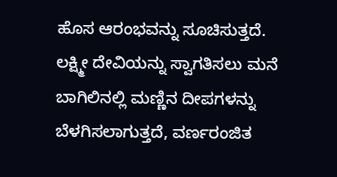ಹೊಸ ಆರಂಭವನ್ನು ಸೂಚಿಸುತ್ತದೆ.
ಲಕ್ಷ್ಮೀ ದೇವಿಯನ್ನು ಸ್ವಾಗತಿಸಲು ಮನೆ ಬಾಗಿಲಿನಲ್ಲಿ ಮಣ್ಣಿನ ದೀಪಗಳನ್ನು ಬೆಳಗಿಸಲಾಗುತ್ತದೆ, ವರ್ಣರಂಜಿತ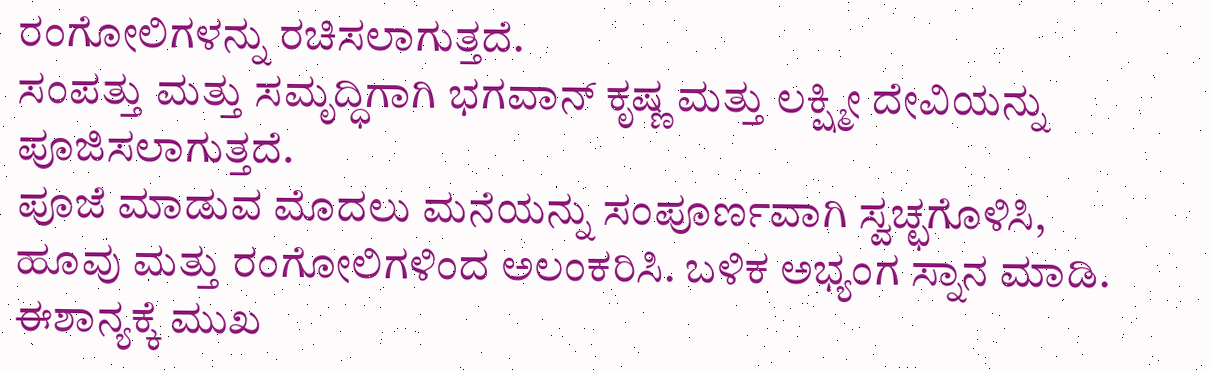ರಂಗೋಲಿಗಳನ್ನು ರಚಿಸಲಾಗುತ್ತದೆ.
ಸಂಪತ್ತು ಮತ್ತು ಸಮೃದ್ಧಿಗಾಗಿ ಭಗವಾನ್ ಕೃಷ್ಣ ಮತ್ತು ಲಕ್ಷ್ಮೀ ದೇವಿಯನ್ನು ಪೂಜಿಸಲಾಗುತ್ತದೆ.
ಪೂಜೆ ಮಾಡುವ ಮೊದಲು ಮನೆಯನ್ನು ಸಂಪೂರ್ಣವಾಗಿ ಸ್ವಚ್ಛಗೊಳಿಸಿ, ಹೂವು ಮತ್ತು ರಂಗೋಲಿಗಳಿಂದ ಅಲಂಕರಿಸಿ. ಬಳಿಕ ಅಭ್ಯಂಗ ಸ್ನಾನ ಮಾಡಿ. ಈಶಾನ್ಯಕ್ಕೆ ಮುಖ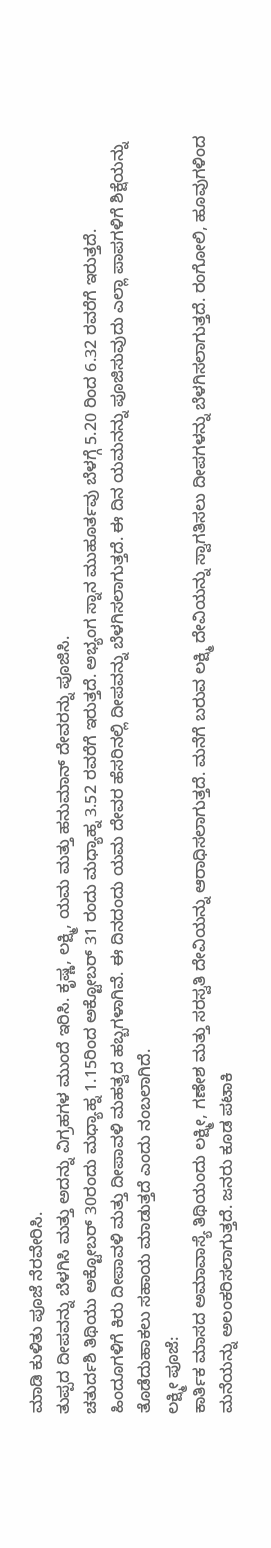ಮಾಡಿ ಕುಳಿತು ಪೂಜೆ ನೆರವೇರಿಸಿ.
ತುಪ್ಪದ ದೀಪವನ್ನು ಬೆಳಗಿಸಿ ಮತ್ತು ಅದನ್ನು ವಿಗ್ರಹಗಳ ಮುಂದೆ ಇರಿಸಿ. ಕೃಷ್ಣ, ಲಕ್ಷ್ಮಿ, ಯಮ ಮತ್ತು ಹನುಮಾನ್ ದೇವರನ್ನು ಪೂಜಿಸಿ.
ಚತುರ್ದಶಿ ತಿಥಿಯು ಅಕ್ಟೋಬರ್ 30ರಂದು ಮಧ್ಯಾಹ್ನ 1.15ರಿಂದ ಅಕ್ಟೋಬರ್ 31 ರಂದು ಮಧ್ಯಾಹ್ನ 3.52 ರವರೆಗೆ ಇರುತ್ತದೆ. ಅಭ್ಯಂಗ ಸ್ನಾನ ಮುಹೂರ್ತವು ಬೆಳಗ್ಗೆ 5.20 ರಿಂದ 6.32 ರವರೆಗೆ ಇರುತ್ತದೆ.
ಹಿಂದೂಗಳಿಗೆ ಕಿರು ದೀಪಾವಳಿ ಮತ್ತು ದೀಪಾವಳಿ ಮಹತ್ವದ ಹಬ್ಬಗಳಾಗಿವೆ. ಈ ದಿನದಂದು ಯಮ ದೇವರ ಹೆಸರಿನಲ್ಲಿ ದೀಪವನ್ನು ಬೆಳಗಿಸಲಾಗುತ್ತದೆ. ಈ ದಿನ ಯಮನನ್ನು ಪೂಜಿಸುವುದು ಎಲ್ಲಾ ಪಾಪಗಳಿಗೆ ಶಿಕ್ಷೆಯನ್ನು ತೊಡೆದುಹಾಕಲು ಸಹಾಯ ಮಾಡುತ್ತದೆ ಎಂದು ನಂಬಲಾಗಿದೆ.
ಲಕ್ಷ್ಮೀ ಪೂಜೆ:
ಕಾರ್ತಿಕ ಮಾಸದ ಅಮಾವಾಸ್ಯೆ ತಿಥಿಯಂದು ಲಕ್ಷ್ಮೀ, ಗಣೇಶ ಮತ್ತು ಸರಸ್ವತಿ ದೇವಿಯನ್ನು ಆರಾಧಿಸಲಾಗುತ್ತದೆ. ಮನೆಗೆ ಬರುವ ಲಕ್ಷ್ಮಿ ದೇವಿಯನ್ನು ಸ್ವಾಗತಿಸಲು ದೀಪಗಳನ್ನು ಬೆಳಗಿಸಲಾಗುತ್ತದೆ. ರಂಗೋಲಿ, ಹೂವುಗಳಿಂದ ಮನೆಯನ್ನು ಅಲಂಕರಿಸಲಾಗುತ್ತದೆ. ಜನರು ಕೂಡ ಪಟಾಕಿ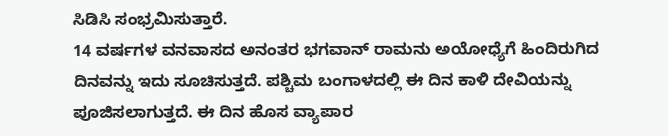ಸಿಡಿಸಿ ಸಂಭ್ರಮಿಸುತ್ತಾರೆ.
14 ವರ್ಷಗಳ ವನವಾಸದ ಅನಂತರ ಭಗವಾನ್ ರಾಮನು ಅಯೋಧ್ಯೆಗೆ ಹಿಂದಿರುಗಿದ ದಿನವನ್ನು ಇದು ಸೂಚಿಸುತ್ತದೆ. ಪಶ್ಚಿಮ ಬಂಗಾಳದಲ್ಲಿ ಈ ದಿನ ಕಾಳಿ ದೇವಿಯನ್ನು ಪೂಜಿಸಲಾಗುತ್ತದೆ. ಈ ದಿನ ಹೊಸ ವ್ಯಾಪಾರ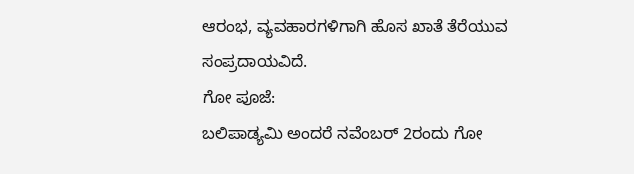ಆರಂಭ, ವ್ಯವಹಾರಗಳಿಗಾಗಿ ಹೊಸ ಖಾತೆ ತೆರೆಯುವ ಸಂಪ್ರದಾಯವಿದೆ.
ಗೋ ಪೂಜೆ:
ಬಲಿಪಾಡ್ಯಮಿ ಅಂದರೆ ನವೆಂಬರ್ 2ರಂದು ಗೋ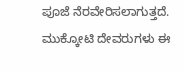ಪೂಜೆ ನೆರವೇರಿಸಲಾಗುತ್ತದೆ. ಮುಕ್ಕೋಟಿ ದೇವರುಗಳು ಈ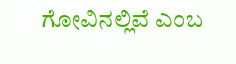ಗೋವಿನಲ್ಲಿವೆ ಎಂಬ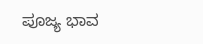ಪೂಜ್ಯ ಭಾವ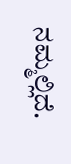ನಮ್ಮಲ್ಲಿದೆ.